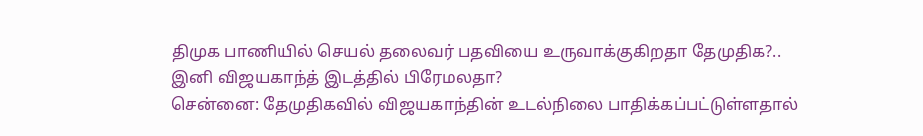திமுக பாணியில் செயல் தலைவர் பதவியை உருவாக்குகிறதா தேமுதிக?.. இனி விஜயகாந்த் இடத்தில் பிரேமலதா?
சென்னை: தேமுதிகவில் விஜயகாந்தின் உடல்நிலை பாதிக்கப்பட்டுள்ளதால்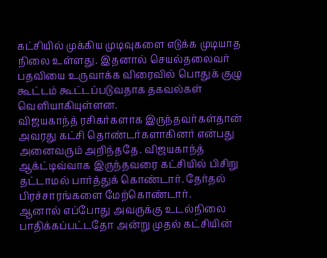கட்சியில் முக்கிய முடிவுகளை எடுக்க முடியாத நிலை உள்ளது. இதனால் செயல்தலைவர் பதவியை உருவாக்க விரைவில் பொதுக் குழு கூட்டம் கூட்டப்படுவதாக தகவல்கள் வெளியாகியுள்ளன.
விஜயகாந்த் ரசிகர்களாக இருந்தவர்கள்தான் அவரது கட்சி தொண்டர்களாகினர் என்பது அனைவரும் அறிந்ததே. விஜயகாந்த் ஆக்ட்டிவ்வாக இருந்தவரை கட்சியில் பிசிறு தட்டாமல் பார்த்துக் கொண்டார். தேர்தல் பிரச்சாரங்களை மேற்கொண்டார்.
ஆனால் எப்போது அவருக்கு உடல்நிலை பாதிக்கப்பட்டதோ அன்று முதல் கட்சியின்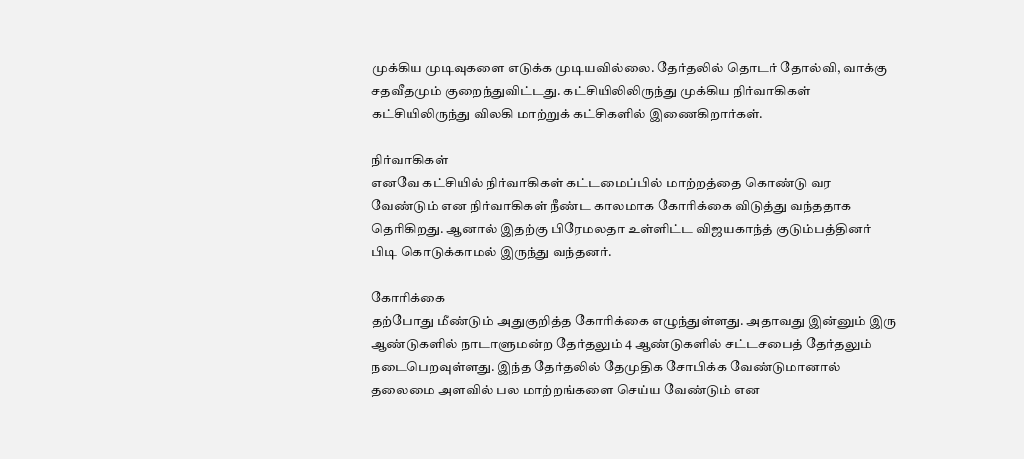முக்கிய முடிவுகளை எடுக்க முடியவில்லை. தேர்தலில் தொடர் தோல்வி, வாக்கு சதவீதமும் குறைந்துவிட்டது. கட்சியிலிலிருந்து முக்கிய நிர்வாகிகள் கட்சியிலிருந்து விலகி மாற்றுக் கட்சிகளில் இணைகிறார்கள்.

நிர்வாகிகள்
எனவே கட்சியில் நிர்வாகிகள் கட்டமைப்பில் மாற்றத்தை கொண்டு வர வேண்டும் என நிர்வாகிகள் நீண்ட காலமாக கோரிக்கை விடுத்து வந்ததாக தெரிகிறது. ஆனால் இதற்கு பிரேமலதா உள்ளிட்ட விஜயகாந்த் குடும்பத்தினர் பிடி கொடுக்காமல் இருந்து வந்தனர்.

கோரிக்கை
தற்போது மீண்டும் அதுகுறித்த கோரிக்கை எழுந்துள்ளது. அதாவது இன்னும் இரு ஆண்டுகளில் நாடாளுமன்ற தேர்தலும் 4 ஆண்டுகளில் சட்டசபைத் தேர்தலும் நடைபெறவுள்ளது. இந்த தேர்தலில் தேமுதிக சோபிக்க வேண்டுமானால் தலைமை அளவில் பல மாற்றங்களை செய்ய வேண்டும் என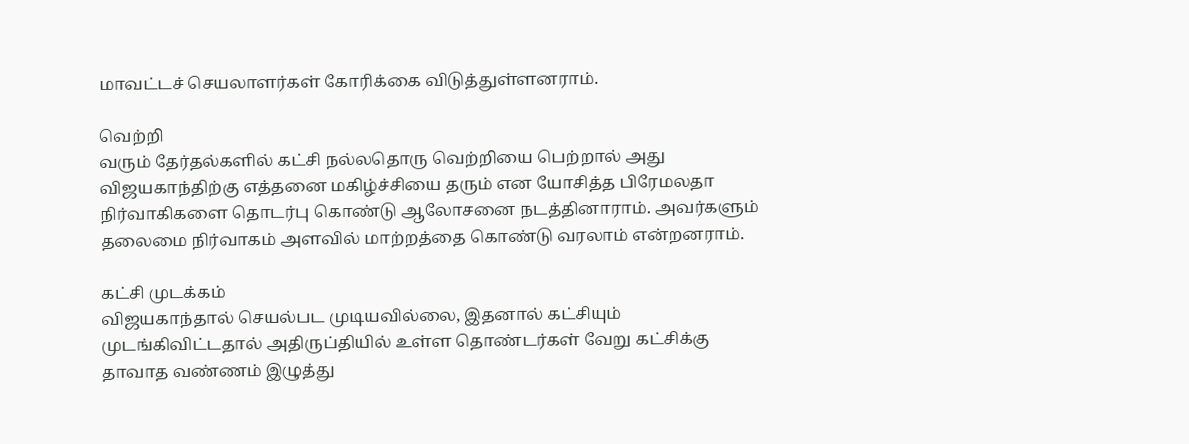மாவட்டச் செயலாளர்கள் கோரிக்கை விடுத்துள்ளனராம்.

வெற்றி
வரும் தேர்தல்களில் கட்சி நல்லதொரு வெற்றியை பெற்றால் அது விஜயகாந்திற்கு எத்தனை மகிழ்ச்சியை தரும் என யோசித்த பிரேமலதா நிர்வாகிகளை தொடர்பு கொண்டு ஆலோசனை நடத்தினாராம். அவர்களும் தலைமை நிர்வாகம் அளவில் மாற்றத்தை கொண்டு வரலாம் என்றனராம்.

கட்சி முடக்கம்
விஜயகாந்தால் செயல்பட முடியவில்லை, இதனால் கட்சியும் முடங்கிவிட்டதால் அதிருப்தியில் உள்ள தொண்டர்கள் வேறு கட்சிக்கு தாவாத வண்ணம் இழுத்து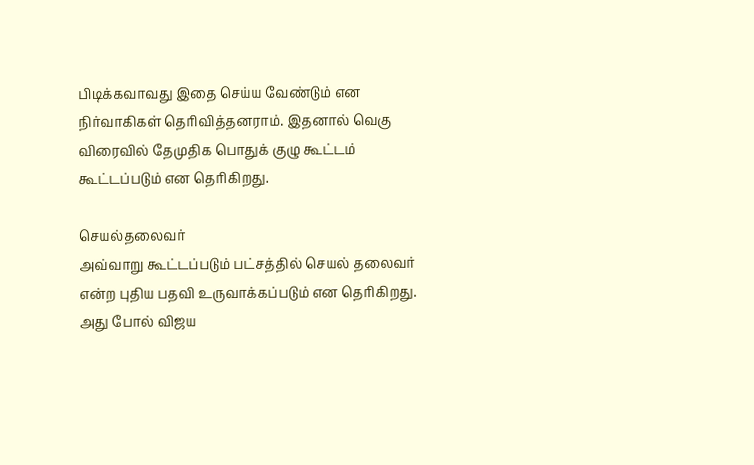பிடிக்கவாவது இதை செய்ய வேண்டும் என நிர்வாகிகள் தெரிவித்தனராம். இதனால் வெகு விரைவில் தேமுதிக பொதுக் குழு கூட்டம் கூட்டப்படும் என தெரிகிறது.

செயல்தலைவர்
அவ்வாறு கூட்டப்படும் பட்சத்தில் செயல் தலைவர் என்ற புதிய பதவி உருவாக்கப்படும் என தெரிகிறது. அது போல் விஜய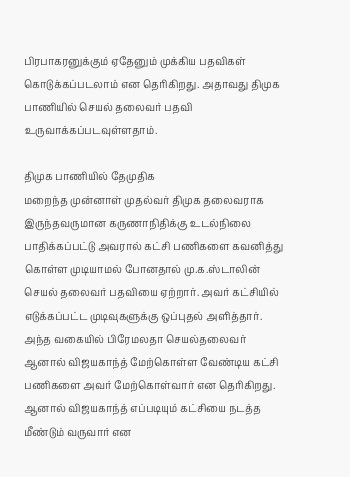பிரபாகரனுக்கும் ஏதேனும் முக்கிய பதவிகள் கொடுக்கப்படலாம் என தெரிகிறது. அதாவது திமுக பாணியில் செயல் தலைவர் பதவி உருவாக்கப்படவுள்ளதாம்.

திமுக பாணியில் தேமுதிக
மறைந்த முன்னாள் முதல்வர் திமுக தலைவராக இருந்தவருமான கருணாநிதிக்கு உடல்நிலை பாதிக்கப்பட்டு அவரால் கட்சி பணிகளை கவனித்து கொள்ள முடியாமல் போனதால் மு.க.ஸ்டாலின் செயல் தலைவர் பதவியை ஏற்றார். அவர் கட்சியில் எடுக்கப்பட்ட முடிவுகளுக்கு ஒப்புதல் அளித்தார். அந்த வகையில் பிரேமலதா செயல்தலைவர் ஆனால் விஜயகாந்த் மேற்கொள்ள வேண்டிய கட்சி பணிகளை அவர் மேற்கொள்வார் என தெரிகிறது. ஆனால் விஜயகாந்த் எப்படியும் கட்சியை நடத்த மீண்டும் வருவார் என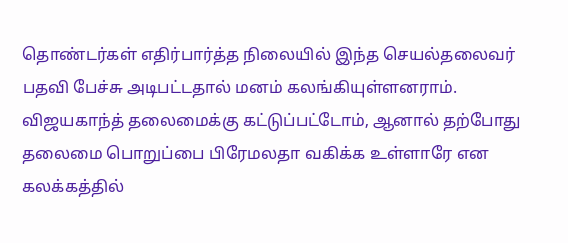தொண்டர்கள் எதிர்பார்த்த நிலையில் இந்த செயல்தலைவர் பதவி பேச்சு அடிபட்டதால் மனம் கலங்கியுள்ளனராம். விஜயகாந்த் தலைமைக்கு கட்டுப்பட்டோம், ஆனால் தற்போது தலைமை பொறுப்பை பிரேமலதா வகிக்க உள்ளாரே என கலக்கத்தில்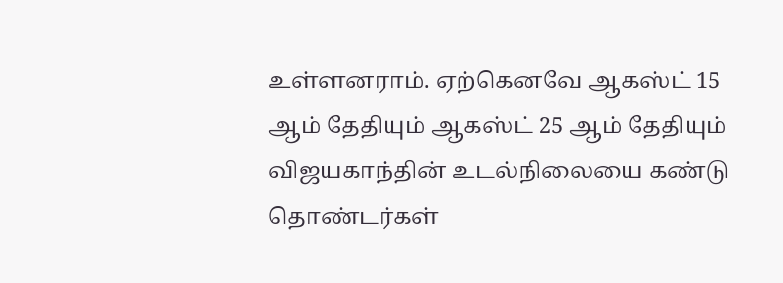உள்ளனராம். ஏற்கெனவே ஆகஸ்ட் 15 ஆம் தேதியும் ஆகஸ்ட் 25 ஆம் தேதியும் விஜயகாந்தின் உடல்நிலையை கண்டு தொண்டர்கள்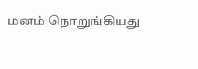மனம் நொறுங்கியது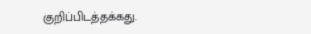குறிப்பிடத்தக்கது.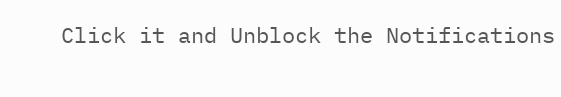Click it and Unblock the Notifications